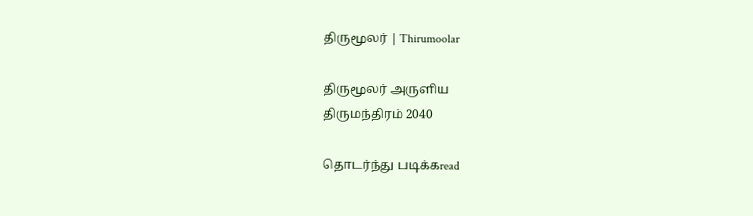திருமூலர் | Thirumoolar

திருமூலர் அருளிய
திருமந்திரம் 2040

தொடர்ந்து படிக்கread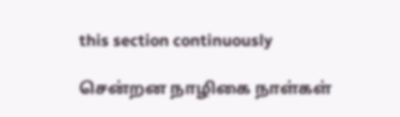this section continuously

சென்றன நாழிகை நாள்கள்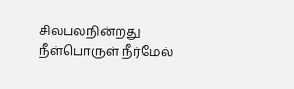சிலபலநின்றது நீள்பொருள் நீர்மேல்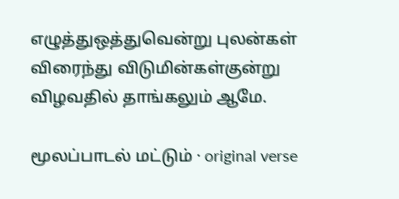எழுத்துஒத்துவென்று புலன்கள் விரைந்து விடுமின்கள்குன்று விழவதில் தாங்கலும் ஆமே.

மூலப்பாடல் மட்டும் · original verse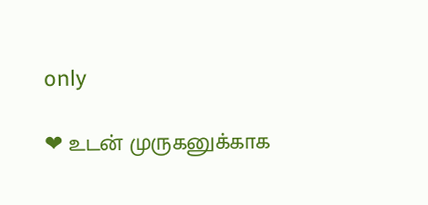only

❤ உடன் முருகனுக்காக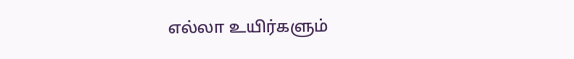எல்லா உயிர்களும்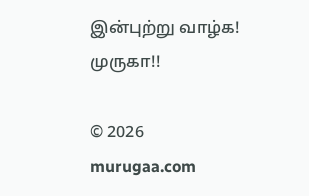இன்புற்று வாழ்க! முருகா!!

© 2026 murugaa.com